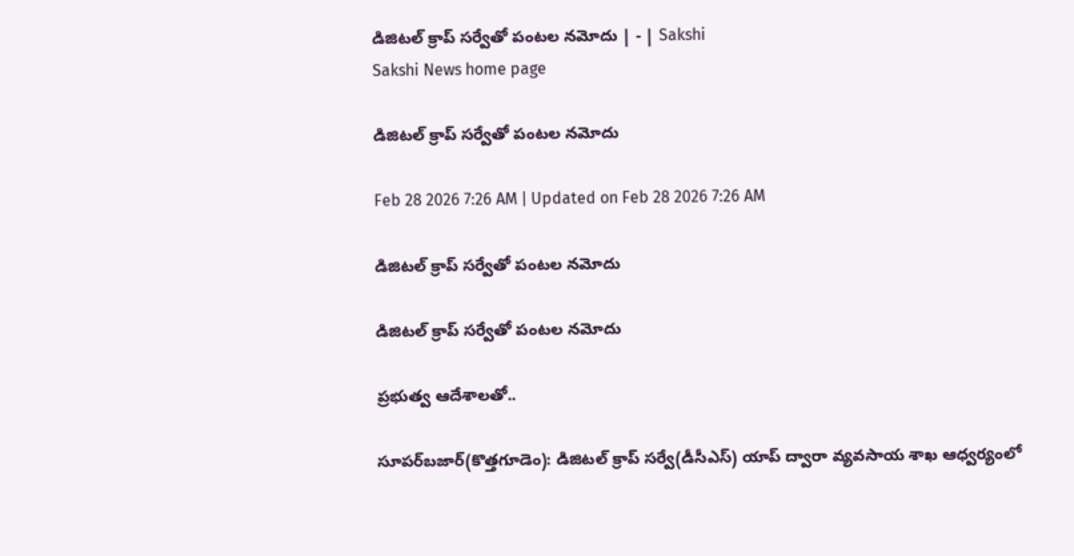డిజిటల్‌ క్రాప్‌ సర్వేతో పంటల నమోదు | - | Sakshi
Sakshi News home page

డిజిటల్‌ క్రాప్‌ సర్వేతో పంటల నమోదు

Feb 28 2026 7:26 AM | Updated on Feb 28 2026 7:26 AM

డిజిటల్‌ క్రాప్‌ సర్వేతో పంటల నమోదు

డిజిటల్‌ క్రాప్‌ సర్వేతో పంటల నమోదు

ప్రభుత్వ ఆదేశాలతో..

సూపర్‌బజార్‌(కొత్తగూడెం): డిజిటల్‌ క్రాప్‌ సర్వే(డీసీఎస్‌) యాప్‌ ద్వారా వ్యవసాయ శాఖ ఆధ్వర్యంలో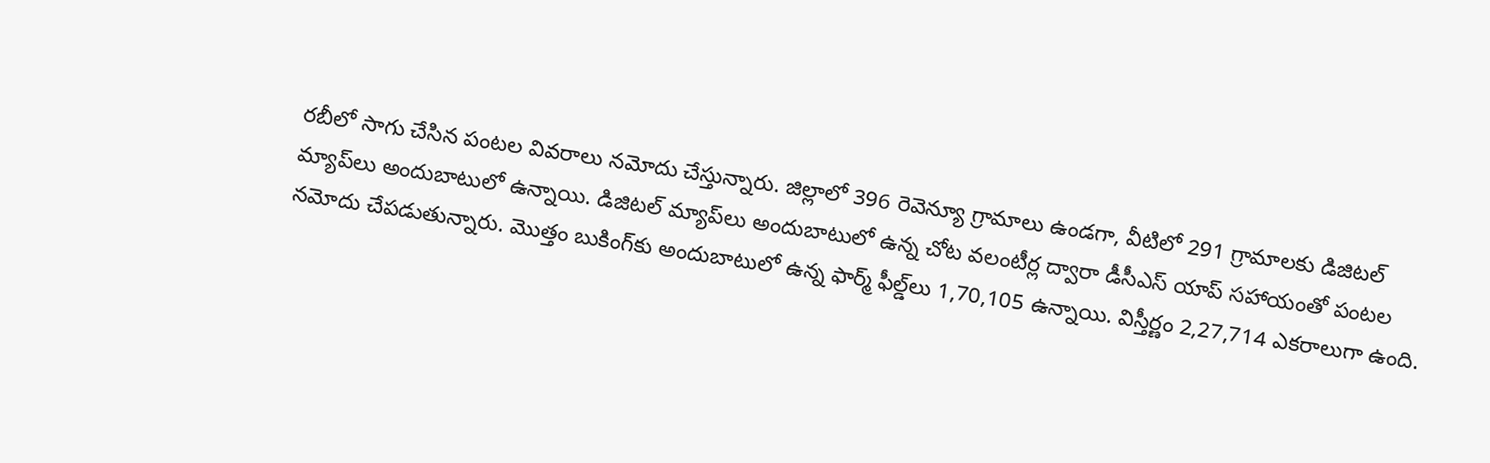రబీలో సాగు చేసిన పంటల వివరాలు నమోదు చేస్తున్నారు. జిల్లాలో 396 రెవెన్యూ గ్రామాలు ఉండగా, వీటిలో 291 గ్రామాలకు డిజిటల్‌ మ్యాప్‌లు అందుబాటులో ఉన్నాయి. డిజిటల్‌ మ్యాప్‌లు అందుబాటులో ఉన్న చోట వలంటీర్ల ద్వారా డీసీఎస్‌ యాప్‌ సహాయంతో పంటల నమోదు చేపడుతున్నారు. మొత్తం బుకింగ్‌కు అందుబాటులో ఉన్న ఫార్మ్‌ ఫీల్డ్‌లు 1,70,105 ఉన్నాయి. విస్తీర్ణం 2,27,714 ఎకరాలుగా ఉంది.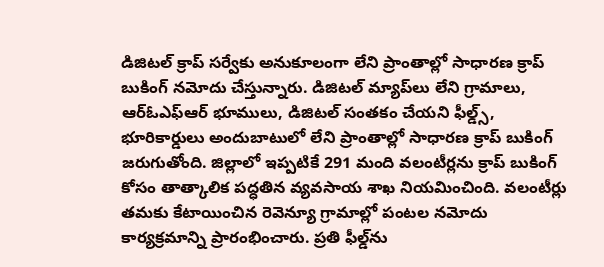డిజిటల్‌ క్రాప్‌ సర్వేకు అనుకూలంగా లేని ప్రాంతాల్లో సాధారణ క్రాప్‌ బుకింగ్‌ నమోదు చేస్తున్నారు. డిజిటల్‌ మ్యాప్‌లు లేని గ్రామాలు, ఆర్‌ఓఎఫ్‌ఆర్‌ భూములు, డిజిటల్‌ సంతకం చేయని ఫీల్డ్స్‌, భూరికార్డులు అందుబాటులో లేని ప్రాంతాల్లో సాధారణ క్రాప్‌ బుకింగ్‌ జరుగుతోంది. జిల్లాలో ఇప్పటికే 291 మంది వలంటీర్లను క్రాప్‌ బుకింగ్‌ కోసం తాత్కాలిక పద్ధతిన వ్యవసాయ శాఖ నియమించింది. వలంటీర్లు తమకు కేటాయించిన రెవెన్యూ గ్రామాల్లో పంటల నమోదు కార్యక్రమాన్ని ప్రారంభించారు. ప్రతి ఫీల్డ్‌ను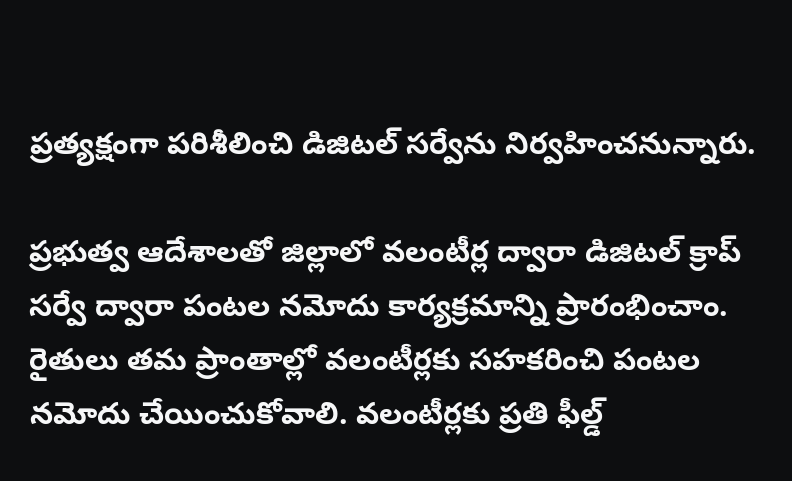ప్రత్యక్షంగా పరిశీలించి డిజిటల్‌ సర్వేను నిర్వహించనున్నారు.

ప్రభుత్వ ఆదేశాలతో జిల్లాలో వలంటీర్ల ద్వారా డిజిటల్‌ క్రాప్‌ సర్వే ద్వారా పంటల నమోదు కార్యక్రమాన్ని ప్రారంభించాం. రైతులు తమ ప్రాంతాల్లో వలంటీర్లకు సహకరించి పంటల నమోదు చేయించుకోవాలి. వలంటీర్లకు ప్రతి ఫీల్డ్‌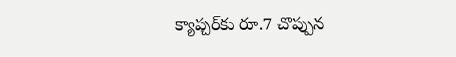క్యాప్చర్‌కు రూ.7 చొప్పున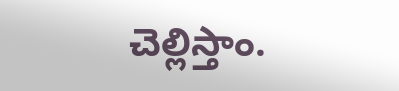చెల్లిస్తాం.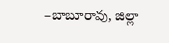–బాబూరావు, జిల్లా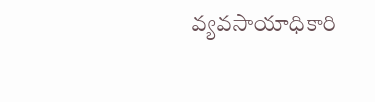వ్యవసాయాధికారి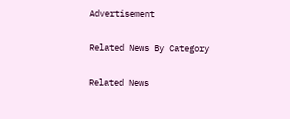Advertisement

Related News By Category

Related News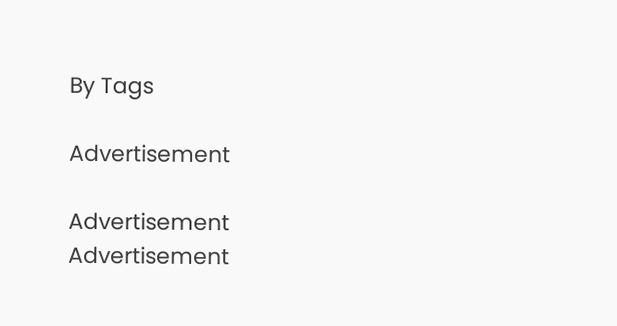By Tags

Advertisement

Advertisement
Advertisement